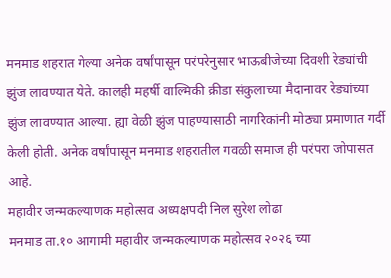मनमाड शहरात गेल्या अनेक वर्षांपासून परंपरेनुसार भाऊबीजेच्या दिवशी रेड्यांची झुंज लावण्यात येते. कालही महर्षी वाल्मिकी क्रीडा संकुलाच्या मैदानावर रेड्यांच्या झुंज लावण्यात आल्या. ह्या वेळी झुंज पाहण्यासाठी नागरिकांनी मोठ्या प्रमाणात गर्दी केली होती. अनेक वर्षांपासून मनमाड शहरातील गवळी समाज ही परंपरा जोपासत आहे.
महावीर जन्मकल्याणक महोत्सव अध्यक्षपदी निल सुरेश लोढा
मनमाड ता.१० आगामी महावीर जन्मकल्याणक महोत्सव २०२६ च्या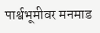पार्श्वभूमीवर मनमाड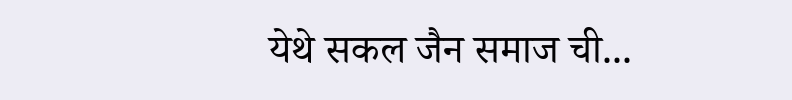येथे सकल जैन समाज ची...